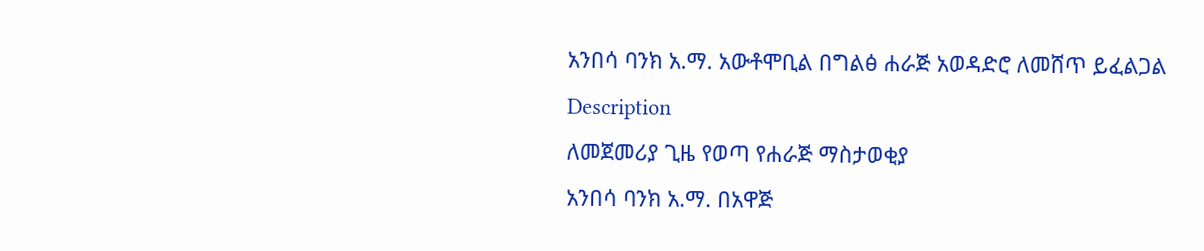አንበሳ ባንክ አ.ማ. አውቶሞቢል በግልፅ ሐራጅ አወዳድሮ ለመሸጥ ይፈልጋል
Description
ለመጀመሪያ ጊዜ የወጣ የሐራጅ ማስታወቂያ
አንበሳ ባንክ አ.ማ. በአዋጅ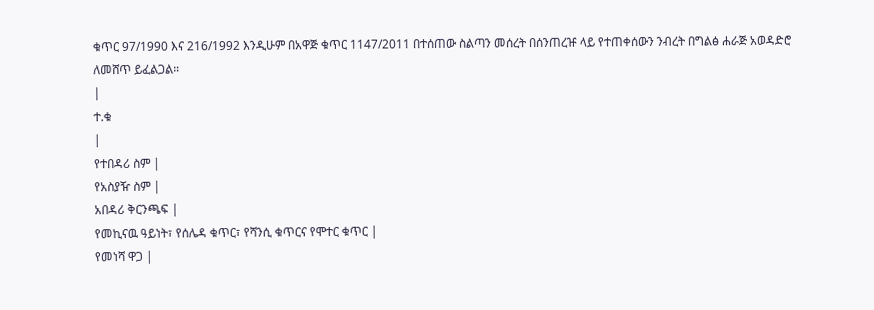ቁጥር 97/1990 እና 216/1992 እንዲሁም በአዋጅ ቁጥር 1147/2011 በተሰጠው ስልጣን መሰረት በሰንጠረዡ ላይ የተጠቀሰውን ንብረት በግልፅ ሐራጅ አወዳድሮ ለመሸጥ ይፈልጋል።
|
ተ.ቁ
|
የተበዳሪ ስም |
የአስያዥ ስም |
አበዳሪ ቅርንጫፍ |
የመኪናዉ ዓይነት፣ የሰሌዳ ቁጥር፣ የሻንሲ ቁጥርና የሞተር ቁጥር |
የመነሻ ዋጋ |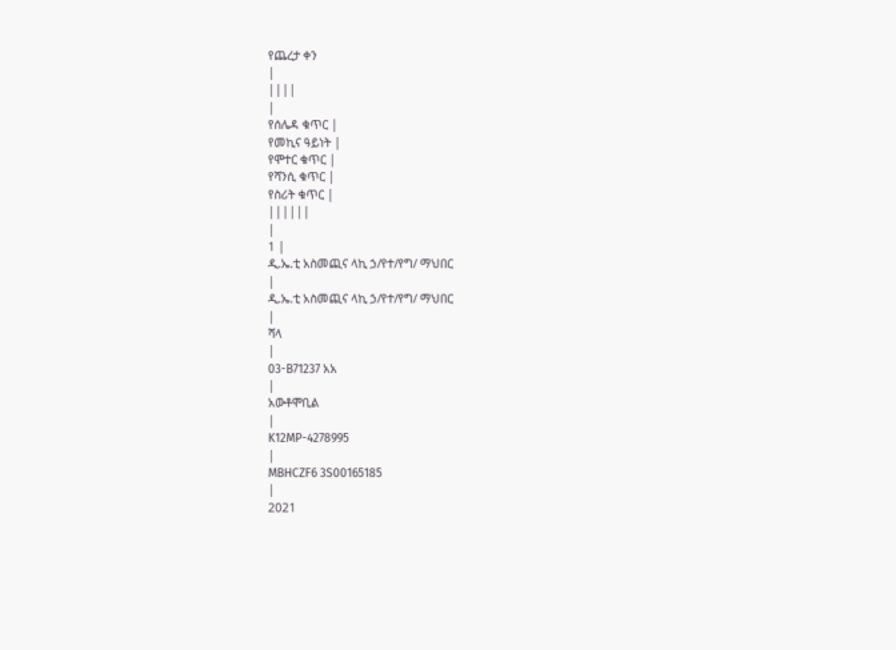የጨረታ ቀን
|
||||
|
የሰሌዳ ቁጥር |
የመኪና ዓይነት |
የሞተር ቁጥር |
የሻንሲ ቁጥር |
የስሪት ቁጥር |
||||||
|
1 |
ዲ.ኤ.ቲ አስመጪና ላኪ ኃ/የተ/የግ/ ማህበር
|
ዲ.ኤ.ቲ አስመጪና ላኪ ኃ/የተ/የግ/ ማህበር
|
ሻላ
|
03-B71237 አአ
|
አውቶሞቢል
|
K12MP-4278995
|
MBHCZF6 3S00165185
|
2021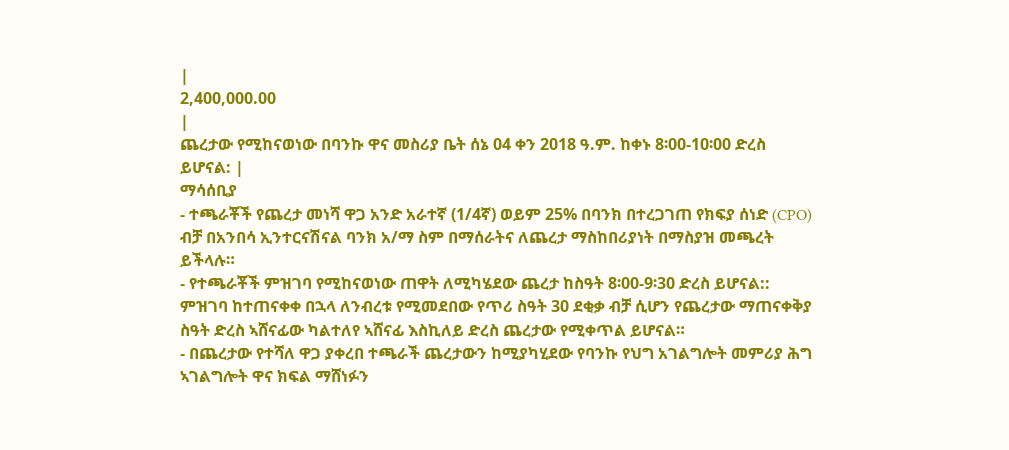|
2,400,000.00
|
ጨረታው የሚከናወነው በባንኩ ዋና መስሪያ ቤት ሰኔ 04 ቀን 2018 ዓ.ም. ከቀኑ 8፡00-10፡00 ድረስ ይሆናል: |
ማሳሰቢያ
- ተጫራቾች የጨረታ መነሻ ዋጋ አንድ አራተኛ (1/4ኛ) ወይም 25% በባንክ በተረጋገጠ የክፍያ ሰነድ (CPO) ብቻ በአንበሳ ኢንተርናሽናል ባንክ አ/ማ ስም በማሰራትና ለጨረታ ማስከበሪያነት በማስያዝ መጫረት ይችላሉ።
- የተጫራቾች ምዝገባ የሚከናወነው ጠዋት ለሚካሄደው ጨረታ ከስዓት 8፡00-9፡30 ድረስ ይሆናል:: ምዝገባ ከተጠናቀቀ በኋላ ለንብረቱ የሚመደበው የጥሪ ስዓት 30 ደቂቃ ብቻ ሲሆን የጨረታው ማጠናቀቅያ ስዓት ድረስ ኣሸናፊው ካልተለየ ኣሸናፊ እስኪለይ ድረስ ጨረታው የሚቀጥል ይሆናል።
- በጨረታው የተሻለ ዋጋ ያቀረበ ተጫራች ጨረታውን ከሚያካሂደው የባንኩ የህግ አገልግሎት መምሪያ ሕግ ኣገልግሎት ዋና ክፍል ማሸነፉን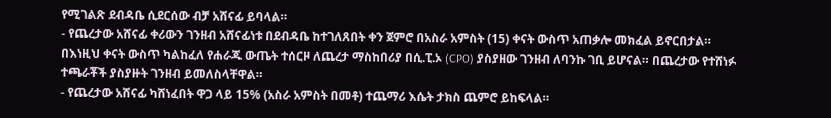የሚገልጽ ደብዳቤ ሲደርሰው ብቻ አሸናፊ ይባላል።
- የጨረታው አሸናፊ ቀሪውን ገንዘብ አሸናፊነቱ በደብዳቤ ከተገለጸበት ቀን ጀምሮ በአስራ አምስት (15) ቀናት ውስጥ አጠቃሎ መክፈል ይኖርበታል። በእነዚህ ቀናት ውስጥ ካልከፈለ የሐራጁ ውጤት ተሰርዞ ለጨረታ ማስከበሪያ በሲ.ፒ.ኦ (CPO) ያስያዘው ገንዘብ ለባንኩ ገቢ ይሆናል። በጨረታው የተሸነፉ ተጫራቾች ያስያዙት ገንዘብ ይመለስላቸዋል።
- የጨረታው አሸናፊ ካሸነፈበት ዋጋ ላይ 15% (አስራ አምስት በመቶ) ተጨማሪ እሴት ታክስ ጨምሮ ይከፍላል።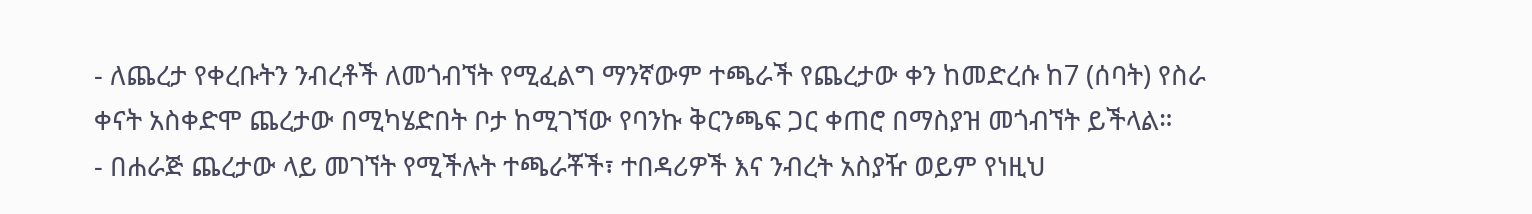- ለጨረታ የቀረቡትን ንብረቶች ለመጎብኘት የሚፈልግ ማንኛውም ተጫራች የጨረታው ቀን ከመድረሱ ከ7 (ሰባት) የስራ ቀናት አስቀድሞ ጨረታው በሚካሄድበት ቦታ ከሚገኘው የባንኩ ቅርንጫፍ ጋር ቀጠሮ በማስያዝ መጎብኘት ይችላል።
- በሐራጅ ጨረታው ላይ መገኘት የሚችሉት ተጫራቾች፣ ተበዳሪዎች እና ንብረት አስያዥ ወይም የነዚህ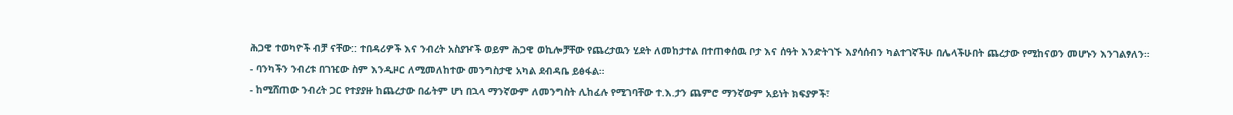ሕጋዊ ተወካዮች ብቻ ናቸው:: ተበዳሪዎች እና ንብረት አስያዦች ወይም ሕጋዊ ወኪሎቻቸው የጨረታዉን ሂደት ለመከታተል በተጠቀሰዉ ቦታ እና ሰዓት እንድትገኙ እያሳሰብን ካልተገኛችሁ በሌላችሁበት ጨረታው የሚከናወን መሆኑን እንገልፃለን።
- ባንካችን ንብረቱ በገዢው ስም እንዲዞር ለሚመለከተው መንግስታዊ አካል ደብዳቤ ይፅፋል።
- ከሚሸጠው ንብረት ጋር የተያያዙ ከጨረታው በፊትም ሆነ በኋላ ማንኛውም ለመንግስት ሊከፈሉ የሚገባቸው ተ.እ.ታን ጨምሮ ማንኛውም አይነት ክፍያዎች፣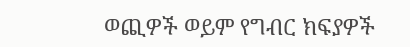ወጪዎች ወይም የግብር ክፍያዎች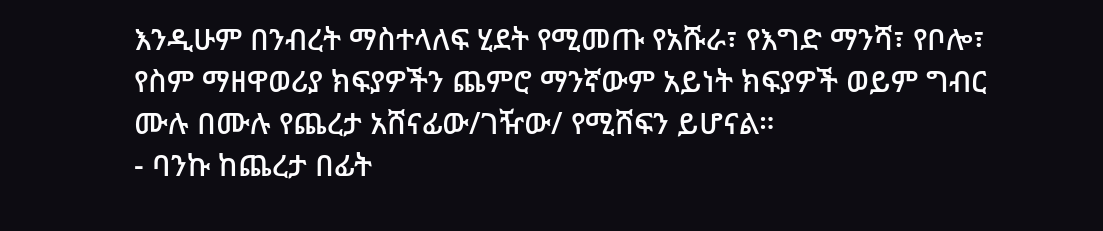እንዲሁም በንብረት ማስተላለፍ ሂደት የሚመጡ የአሹራ፣ የእግድ ማንሻ፣ የቦሎ፣ የስም ማዘዋወሪያ ክፍያዎችን ጨምሮ ማንኛውም አይነት ክፍያዎች ወይም ግብር ሙሉ በሙሉ የጨረታ አሸናፊው/ገዥው/ የሚሸፍን ይሆናል።
- ባንኩ ከጨረታ በፊት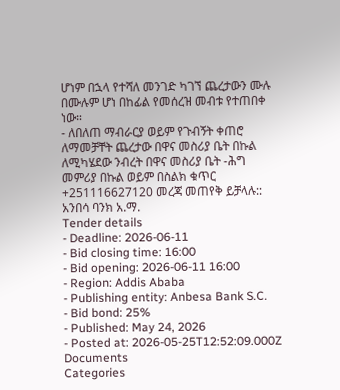ሆነም በኋላ የተሻለ መንገድ ካገኘ ጨረታውን ሙሉ በሙሉም ሆነ በከፊል የመሰረዝ መብቱ የተጠበቀ ነው።
- ለበለጠ ማብራርያ ወይም የጉብኝት ቀጠሮ ለማመቻቸት ጨረታው በዋና መስሪያ ቤት በኩል ለሚካሄደው ንብረት በዋና መስሪያ ቤት -ሕግ መምሪያ በኩል ወይም በስልክ ቁጥር +251116627120 መረጃ መጠየቅ ይቻላሉ::
አንበሳ ባንክ አ.ማ.
Tender details
- Deadline: 2026-06-11
- Bid closing time: 16:00
- Bid opening: 2026-06-11 16:00
- Region: Addis Ababa
- Publishing entity: Anbesa Bank S.C.
- Bid bond: 25%
- Published: May 24, 2026
- Posted at: 2026-05-25T12:52:09.000Z
Documents
Categories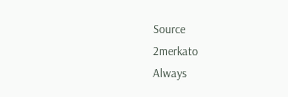Source
2merkato
Always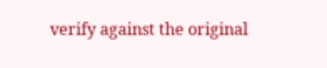verify against the original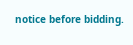notice before bidding.